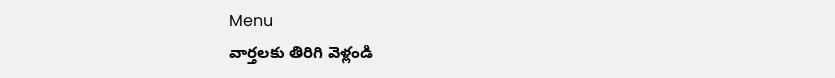Menu
వార్తలకు తిరిగి వెళ్లండి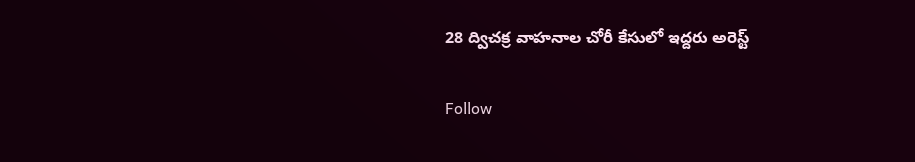28 ద్విచక్ర వాహనాల చోరీ కేసులో ఇద్దరు అరెస్ట్‌

Follow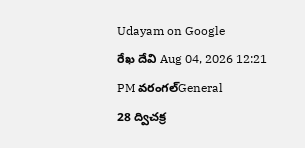Udayam on Google
రేఖ దేవి Aug 04, 2026 12:21 PM వరంగల్General
28 ద్విచక్ర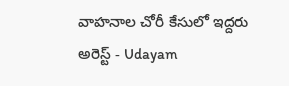వాహనాల చోరీ కేసులో ఇద్దరు అరెస్ట్‌ - Udayam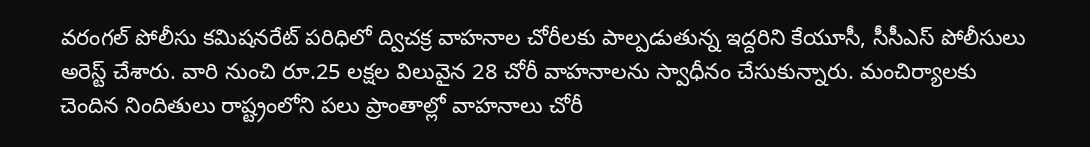వరంగల్‌ పోలీసు కమిషనరేట్‌ పరిధిలో ద్విచక్ర వాహనాల చోరీలకు పాల్పడుతున్న ఇద్దరిని కేయూసీ, సీసీఎస్‌ పోలీసులు అరెస్ట్‌ చేశారు. వారి నుంచి రూ.25 లక్షల విలువైన 28 చోరీ వాహనాలను స్వాధీనం చేసుకున్నారు. మంచిర్యాలకు చెందిన నిందితులు రాష్ట్రంలోని పలు ప్రాంతాల్లో వాహనాలు చోరీ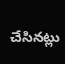చేసినట్లు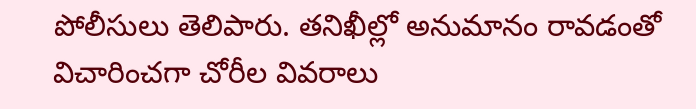పోలీసులు తెలిపారు. తనిఖీల్లో అనుమానం రావడంతో విచారించగా చోరీల వివరాలు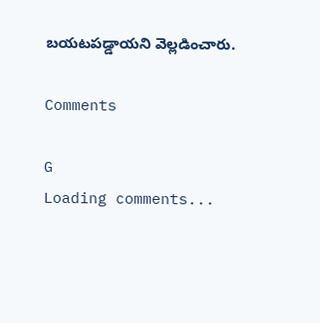బయటపడ్డాయని వెల్లడించారు.

Comments

G
Loading comments...